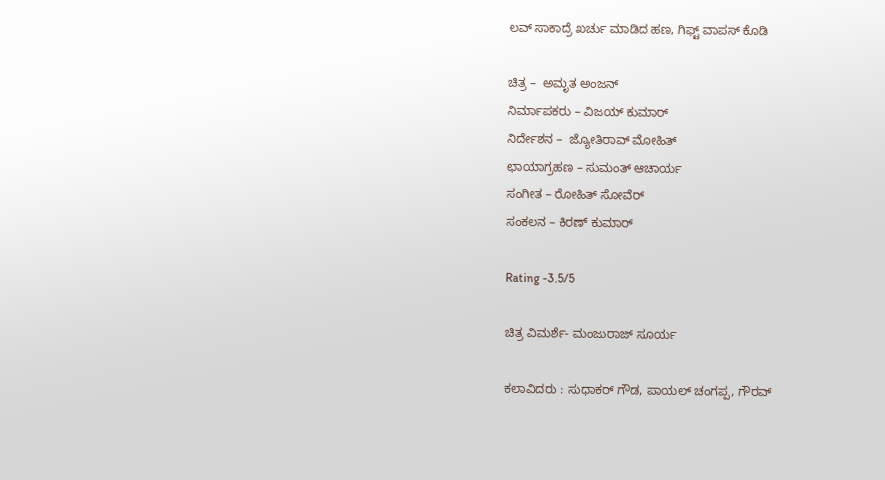ಲವ್ ಸಾಕಾದ್ರೆ ಖರ್ಚು ಮಾಡಿದ ಹಣ, ಗಿಫ್ಟ್ ವಾಪಸ್ ಕೊಡಿ

ಚಿತ್ರ –  ಅಮೃತ ಅಂಜನ್
ನಿರ್ಮಾಪಕರು – ವಿಜಯ್ ಕುಮಾರ್
ನಿರ್ದೇಶನ –  ಜ್ಯೋತಿರಾವ್ ಮೋಹಿತ್
ಛಾಯಾಗ್ರಹಣ – ಸುಮಂತ್ ಆಚಾರ್ಯ
ಸಂಗೀತ – ರೋಹಿತ್ ಸೋವೆರ್
ಸಂಕಲನ – ಕಿರಣ್ ಕುಮಾರ್

Rating -3.5/5

ಚಿತ್ರ ವಿಮರ್ಶೆ- ಮಂಜುರಾಜ್ ಸೂರ್ಯ

ಕಲಾವಿದರು : ಸುಧಾಕರ್ ಗೌಡ, ಪಾಯಲ್ ಚಂಗಪ್ಪ, ಗೌರವ್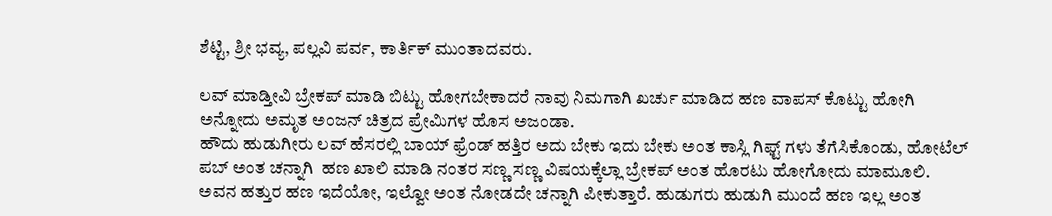ಶೆಟ್ಟಿ, ಶ್ರೀ ಭವ್ಯ, ಪಲ್ಲವಿ ಪರ್ವ, ಕಾರ್ತಿಕ್ ಮುಂತಾದವರು.

ಲವ್ ಮಾಡ್ತೀವಿ ಬ್ರೇಕಪ್ ಮಾಡಿ ಬಿಟ್ಟು ಹೋಗಬೇಕಾದರೆ ನಾವು ನಿಮಗಾಗಿ ಖರ್ಚು ಮಾಡಿದ ಹಣ ವಾಪಸ್ ಕೊಟ್ಟು ಹೋಗಿ ಅನ್ನೋದು ಅಮೃತ ಅಂಜನ್ ಚಿತ್ರದ ಪ್ರೇಮಿಗಳ ಹೊಸ ಅಜಂಡಾ.
ಹೌದು ಹುಡುಗೀರು ಲವ್ ಹೆಸರಲ್ಲಿ ಬಾಯ್ ಫ್ರೆಂಡ್ ಹತ್ತಿರ ಅದು ಬೇಕು ಇದು ಬೇಕು ಅಂತ ಕಾಸ್ಲಿ ಗಿಫ್ಟ್ ಗಳು ತೆಗೆಸಿಕೊಂಡು, ಹೋಟೆಲ್ ಪಬ್ ಅಂತ ಚನ್ನಾಗಿ  ಹಣ ಖಾಲಿ ಮಾಡಿ ನಂತರ ಸಣ್ಣ ಸಣ್ಣ ವಿಷಯಕ್ಕೆಲ್ಲಾ ಬ್ರೇಕಪ್ ಅಂತ ಹೊರಟು ಹೋಗೋದು ಮಾಮೂಲಿ. ಅವನ ಹತ್ತುರ ಹಣ ಇದೆಯೋ, ಇಲ್ವೋ ಅಂತ ನೋಡದೇ ಚನ್ನಾಗಿ ಪೀಕುತ್ತಾರೆ. ಹುಡುಗರು ಹುಡುಗಿ ಮುಂದೆ ಹಣ ಇಲ್ಲ ಅಂತ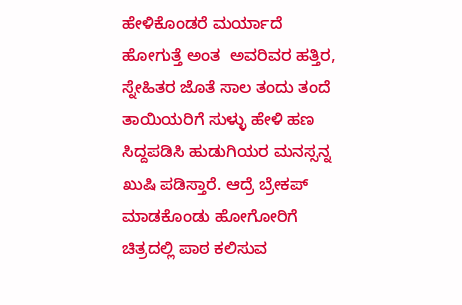ಹೇಳಿಕೊಂಡರೆ ಮರ್ಯಾದೆ ಹೋಗುತ್ತೆ ಅಂತ  ಅವರಿವರ ಹತ್ತಿರ, ಸ್ನೇಹಿತರ ಜೊತೆ ಸಾಲ ತಂದು ತಂದೆ ತಾಯಿಯರಿಗೆ ಸುಳ್ಳು ಹೇಳಿ ಹಣ ಸಿದ್ದಪಡಿಸಿ ಹುಡುಗಿಯರ ಮನಸ್ಸನ್ನ ಖುಷಿ ಪಡಿಸ್ತಾರೆ. ಆದ್ರೆ ಬ್ರೇಕಪ್ ಮಾಡಕೊಂಡು ಹೋಗೋರಿಗೆ ಚಿತ್ರದಲ್ಲಿ ಪಾಠ ಕಲಿಸುವ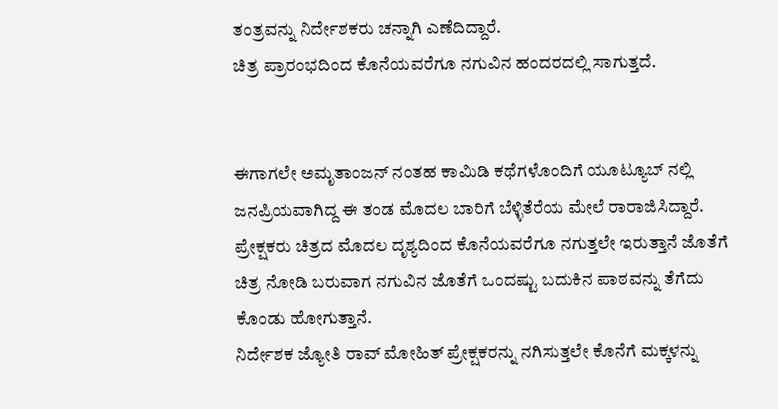ತಂತ್ರವನ್ನು ನಿರ್ದೇಶಕರು ಚನ್ನಾಗಿ ಎಣೆದಿದ್ದಾರೆ.
ಚಿತ್ರ ಪ್ರಾರಂಭದಿಂದ ಕೊನೆಯವರೆಗೂ ನಗುವಿನ ಹಂದರದಲ್ಲಿ ಸಾಗುತ್ತದೆ.


ಈಗಾಗಲೇ ಅಮೃತಾಂಜನ್ ನಂತಹ ಕಾಮಿಡಿ ಕಥೆಗಳೊಂದಿಗೆ ಯೂಟ್ಯೂಬ್ ನಲ್ಲಿ ಜನಪ್ರಿಯವಾಗಿದ್ದ ಈ ತಂಡ ಮೊದಲ ಬಾರಿಗೆ ಬೆಳ್ಳಿತೆರೆಯ ಮೇಲೆ ರಾರಾಜಿಸಿದ್ದಾರೆ.
ಪ್ರೇಕ್ಷಕರು ಚಿತ್ರದ ಮೊದಲ ದೃಶ್ಯದಿಂದ ಕೊನೆಯವರೆಗೂ ನಗುತ್ತಲೇ ಇರುತ್ತಾನೆ ಜೊತೆಗೆ ಚಿತ್ರ ನೋಡಿ ಬರುವಾಗ ನಗುವಿನ ಜೊತೆಗೆ ಒಂದಷ್ಟು ಬದುಕಿನ ಪಾಠವನ್ನು ತೆಗೆದು ಕೊಂಡು ಹೋಗುತ್ತಾನೆ.
ನಿರ್ದೇಶಕ ಜ್ಯೋತಿ ರಾವ್ ಮೋಹಿತ್ ಪ್ರೇಕ್ಷಕರನ್ನು ನಗಿಸುತ್ತಲೇ ಕೊನೆಗೆ ಮಕ್ಕಳನ್ನು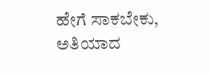ಹೇಗೆ ಸಾಕಬೇಕು, ಅತಿಯಾದ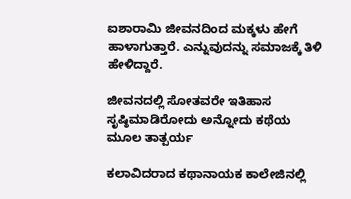ಐಶಾರಾಮಿ ಜೀವನದಿಂದ ಮಕ್ಕಳು ಹೇಗೆ ಹಾಳಾಗುತ್ತಾರೆ. ಎನ್ನುವುದನ್ನು ಸಮಾಜಕ್ಕೆ ತಿಳಿ ಹೇಳಿದ್ದಾರೆ.

ಜೀವನದಲ್ಲಿ ಸೋತವರೇ ಇತಿಹಾಸ ಸೃಷ್ಠಿಮಾಡಿರೋದು ಅನ್ನೋದು ಕಥೆಯ ಮೂಲ ತಾತ್ಪರ್ಯ

ಕಲಾವಿದರಾದ ಕಥಾನಾಯಕ ಕಾಲೇಜಿನಲ್ಲಿ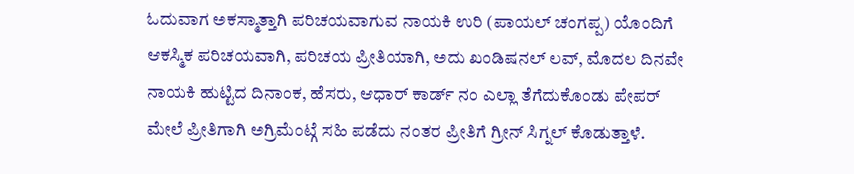ಓದುವಾಗ ಅಕಸ್ಮಾತ್ತಾಗಿ ಪರಿಚಯವಾಗುವ ನಾಯಕಿ ಉರಿ (ಪಾಯಲ್ ಚಂಗಪ್ಪ) ಯೊಂದಿಗೆ ಆಕಸ್ಮಿಕ ಪರಿಚಯವಾಗಿ, ಪರಿಚಯ ಪ್ರೀತಿಯಾಗಿ, ಅದು ಖಂಡಿಷನಲ್ ಲವ್, ಮೊದಲ ದಿನವೇ ನಾಯಕಿ ಹುಟ್ಟಿದ ದಿನಾಂಕ, ಹೆಸರು, ಆಧಾರ್ ಕಾರ್ಡ್ ನಂ ಎಲ್ಲಾ ತೆಗೆದುಕೊಂಡು ಪೇಪರ್ ಮೇಲೆ ಪ್ರೀತಿಗಾಗಿ ಅಗ್ರಿಮೆಂಟ್ಗೆ ಸಹಿ ಪಡೆದು ನಂತರ ಪ್ರೀತಿಗೆ ಗ್ರೀನ್ ಸಿಗ್ನಲ್ ಕೊಡುತ್ತಾಳೆ.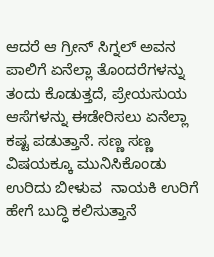ಆದರೆ ಆ ಗ್ರೀನ್ ಸಿಗ್ನಲ್ ಅವನ ಪಾಲಿಗೆ ಏನೆಲ್ಲಾ ತೊಂದರೆಗಳನ್ನು ತಂದು ಕೊಡುತ್ತದೆ, ಪ್ರೇಯಸುಯ ಆಸೆಗಳನ್ನು ಈಡೇರಿಸಲು ಏನೆಲ್ಲಾ ಕಷ್ಟ ಪಡುತ್ತಾನೆ. ಸಣ್ಣ ಸಣ್ಣ ವಿಷಯಕ್ಕೂ ಮುನಿಸಿಕೊಂಡು ಉರಿದು ಬೀಳುವ  ನಾಯಕಿ ಉರಿಗೆ ಹೇಗೆ ಬುದ್ಧಿ ಕಲಿಸುತ್ತಾನೆ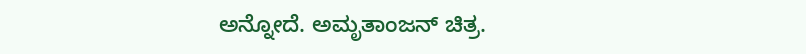ಅನ್ನೋದೆ. ಅಮೃತಾಂಜನ್ ಚಿತ್ರ.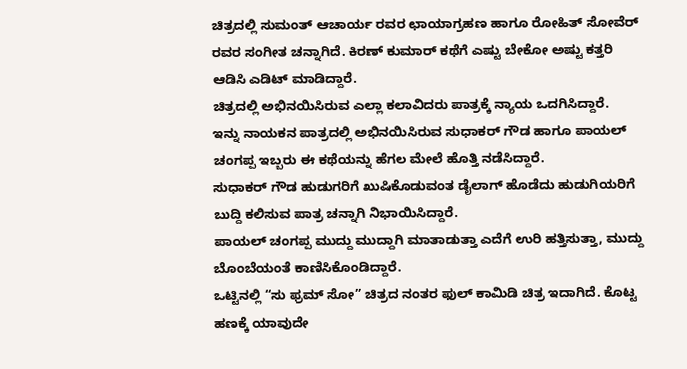ಚಿತ್ರದಲ್ಲಿ ಸುಮಂತ್ ಆಚಾರ್ಯ ರವರ ಛಾಯಾಗ್ರಹಣ ಹಾಗೂ ರೋಹಿತ್ ಸೋವೆರ್ ರವರ ಸಂಗೀತ ಚನ್ನಾಗಿದೆ. ಕಿರಣ್ ಕುಮಾರ್ ಕಥೆಗೆ ಎಷ್ಟು ಬೇಕೋ ಅಷ್ಟು ಕತ್ತರಿ ಆಡಿಸಿ ಎಡಿಟ್ ಮಾಡಿದ್ದಾರೆ.
ಚಿತ್ರದಲ್ಲಿ ಅಭಿನಯಿಸಿರುವ ಎಲ್ಲಾ ಕಲಾವಿದರು ಪಾತ್ರಕ್ಕೆ ನ್ಯಾಯ ಒದಗಿಸಿದ್ದಾರೆ.
ಇನ್ನು ನಾಯಕನ ಪಾತ್ರದಲ್ಲಿ ಅಭಿನಯಿಸಿರುವ ಸುಧಾಕರ್ ಗೌಡ ಹಾಗೂ ಪಾಯಲ್ ಚಂಗಪ್ಪ ಇಬ್ಬರು ಈ ಕಥೆಯನ್ನು ಹೆಗಲ ಮೇಲೆ ಹೊತ್ತಿ ನಡೆಸಿದ್ದಾರೆ.
ಸುಧಾಕರ್ ಗೌಡ ಹುಡುಗರಿಗೆ ಖುಷಿಕೊಡುವಂತ ಡೈಲಾಗ್ ಹೊಡೆದು ಹುಡುಗಿಯರಿಗೆ ಬುದ್ದಿ ಕಲಿಸುವ ಪಾತ್ರ ಚನ್ನಾಗಿ ನಿಭಾಯಿಸಿದ್ದಾರೆ.
ಪಾಯಲ್ ಚಂಗಪ್ಪ ಮುದ್ದು ಮುದ್ದಾಗಿ ಮಾತಾಡುತ್ತಾ ಎದೆಗೆ ಉರಿ ಹತ್ತಿಸುತ್ತಾ, ಮುದ್ದು ಬೊಂಬೆಯಂತೆ ಕಾಣಿಸಿಕೊಂಡಿದ್ದಾರೆ.
ಒಟ್ಟಿನಲ್ಲಿ “ಸು ಫ್ರಮ್ ಸೋ” ಚಿತ್ರದ ನಂತರ ಫುಲ್ ಕಾಮಿಡಿ ಚಿತ್ರ ಇದಾಗಿದೆ. ಕೊಟ್ಟ ಹಣಕ್ಕೆ ಯಾವುದೇ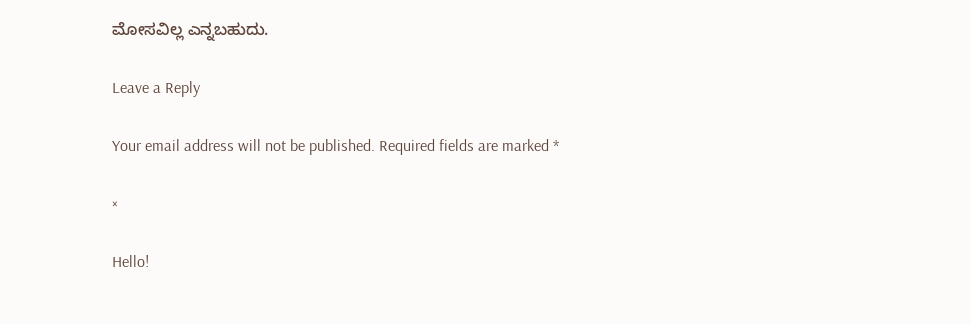ಮೋಸವಿಲ್ಲ ಎನ್ನಬಹುದು.

Leave a Reply

Your email address will not be published. Required fields are marked *

×

Hello!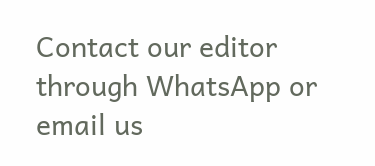Contact our editor through WhatsApp or email us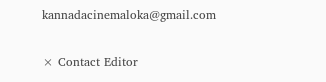kannadacinemaloka@gmail.com

× Contact Editor